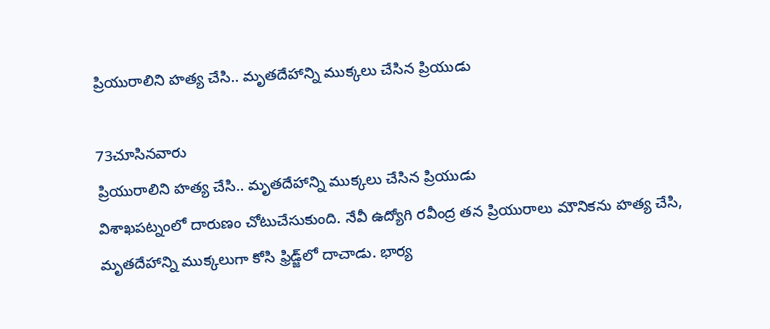ప్రియురాలిని హత్య చేసి.. మృతదేహాన్ని ముక్కలు చేసిన ప్రియుడు

73చూసినవారు
ప్రియురాలిని హత్య చేసి.. మృతదేహాన్ని ముక్కలు చేసిన ప్రియుడు
విశాఖపట్నంలో దారుణం చోటుచేసుకుంది. నేవీ ఉద్యోగి రవీంద్ర తన ప్రియురాలు మౌనికను హత్య చేసి, మృతదేహాన్ని ముక్కలుగా కోసి ఫ్రిడ్జ్‌లో దాచాడు. భార్య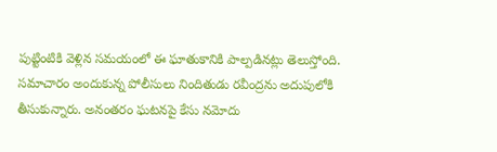పుట్టింటికి వెళ్లిన సమయంలో ఈ ఘాతుకానికి పాల్పడినట్లు తెలుస్తోంది. సమాచారం అందుకున్న పోలీసులు నిందితుడు రవీంద్రను అదుపులోకి తీసుకున్నారు. అనంతరం ఘటనపై కేసు నమోదు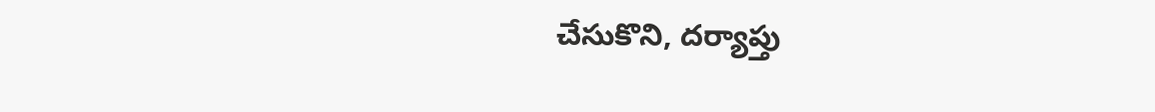చేసుకొని, దర్యాప్తు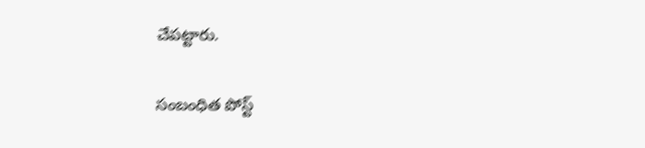చేపట్టారు.

సంబంధిత పోస్ట్